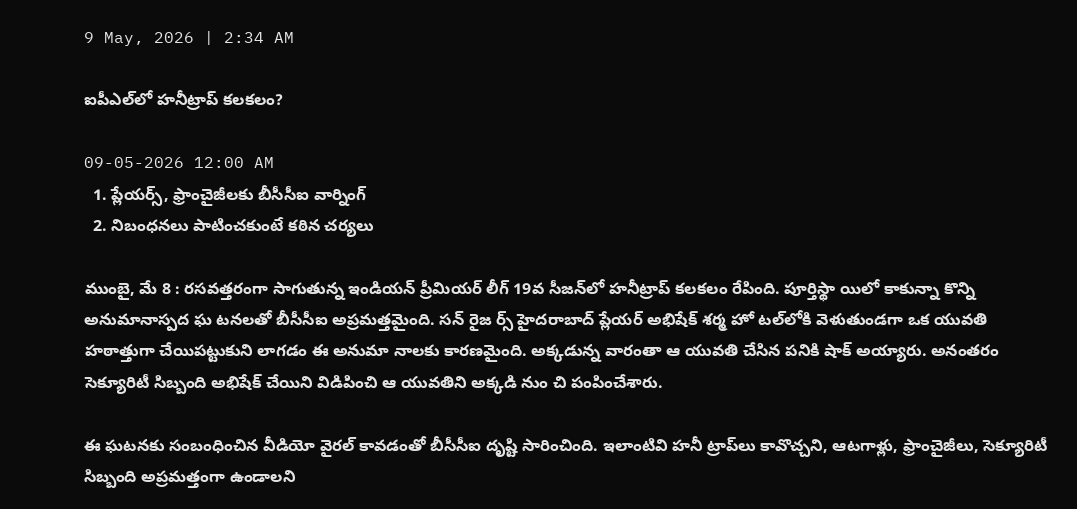9 May, 2026 | 2:34 AM

ఐపీఎల్‌లో హనీట్రాప్ కలకలం?

09-05-2026 12:00 AM
  1. ప్లేయర్స్, ఫ్రాంచైజీలకు బీసీసీఐ వార్నింగ్
  2. నిబంధనలు పాటించకుంటే కఠిన చర్యలు

ముంబై, మే 8 : రసవత్తరంగా సాగుతున్న ఇండియన్ ప్రీమియర్ లీగ్ 19వ సీజన్‌లో హనీట్రాప్ కలకలం రేపింది. పూర్తిస్థా యిలో కాకున్నా కొన్ని అనుమానాస్పద ఘ టనలతో బీసీసీఐ అప్రమత్తమైంది. సన్ రైజ ర్స్ హైదరాబాద్ ప్లేయర్ అభిషేక్ శర్మ హో టల్‌లోకి వెళుతుండగా ఒక యువతి హఠాత్తుగా చేయిపట్టుకుని లాగడం ఈ అనుమా నాలకు కారణమైంది. అక్కడున్న వారంతా ఆ యువతి చేసిన పనికి షాక్ అయ్యారు. అనంతరం సెక్యూరిటీ సిబ్బంది అభిషేక్ చేయిని విడిపించి ఆ యువతిని అక్కడి నుం చి పంపించేశారు.

ఈ ఘటనకు సంబంధించిన వీడియో వైరల్ కావడంతో బీసీసీఐ దృష్టి సారించింది. ఇలాంటివి హనీ ట్రాప్‌లు కావొచ్చని, ఆటగాళ్లు, ఫ్రాంచైజీలు, సెక్యూరిటీ సిబ్బంది అప్రమత్తంగా ఉండాలని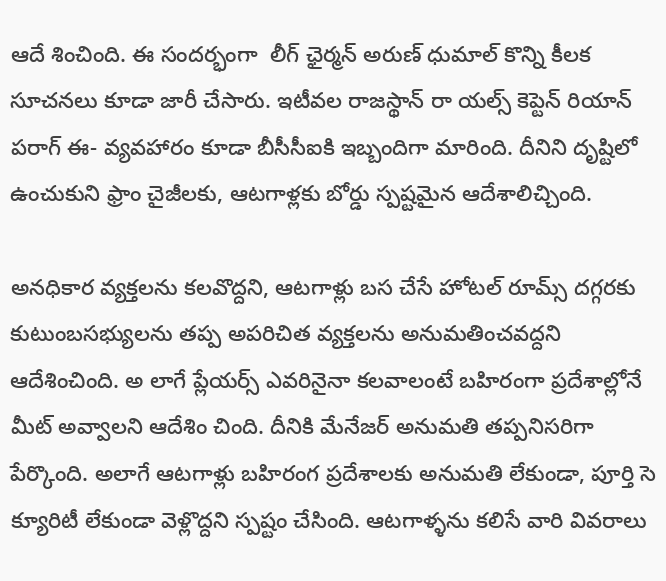ఆదే శించింది. ఈ సందర్భంగా  లీగ్ ఛైర్మన్ అరుణ్ ధుమాల్ కొన్ని కీలక సూచనలు కూడా జారీ చేసారు. ఇటీవల రాజస్థాన్ రా యల్స్ కెప్టెన్ రియాన్ పరాగ్ ఈ- వ్యవహారం కూడా బీసీసీఐకి ఇబ్బందిగా మారింది. దీనిని దృష్టిలో ఉంచుకుని ఫ్రాం చైజీలకు, ఆటగాళ్లకు బోర్డు స్పష్టమైన ఆదేశాలిచ్చింది.

అనధికార వ్యక్తలను కలవొద్దని, ఆటగాళ్లు బస చేసే హోటల్ రూమ్స్ దగ్గరకు కుటుంబసభ్యులను తప్ప అపరిచిత వ్యక్తలను అనుమతించవద్దని ఆదేశించింది. అ లాగే ప్లేయర్స్ ఎవరినైనా కలవాలంటే బహిరంగా ప్రదేశాల్లోనే మీట్ అవ్వాలని ఆదేశిం చింది. దీనికి మేనేజర్ అనుమతి తప్పనిసరిగా పేర్కొంది. అలాగే ఆటగాళ్లు బహిరంగ ప్రదేశాలకు అనుమతి లేకుండా, పూర్తి సె క్యూరిటీ లేకుండా వెళ్లొద్దని స్పష్టం చేసింది. ఆటగాళ్ళను కలిసే వారి వివరాలు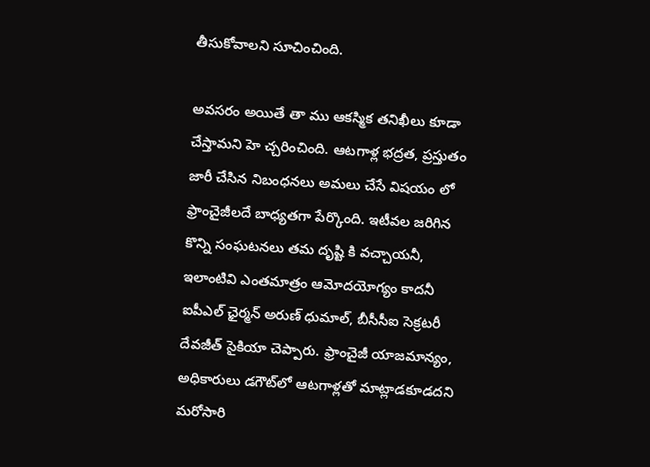తీసుకోవాలని సూచించింది.

అవసరం అయితే తా ము ఆకస్మిక తనిఖీలు కూడా చేస్తామని హె చ్చరించింది. ఆటగాళ్ల భద్రత, ప్రస్తుతం జారీ చేసిన నిబంధనలు అమలు చేసే విషయం లో ఫ్రాంచైజీలదే బాధ్యతగా పేర్కొంది. ఇటీవల జరిగిన కొన్ని సంఘటనలు తమ దృష్టి కి వచ్చాయనీ, ఇలాంటివి ఎంతమాత్రం ఆమోదయోగ్యం కాదనీ ఐపీఎల్ ఛైర్మన్ అరుణ్ ధుమాల్, బీసీసీఐ సెక్రటరీ దేవజీత్ సైకియా చెప్పారు. ఫ్రాంచైజీ యాజమాన్యం, అధికారులు డగౌట్‌లో ఆటగాళ్లతో మాట్లాడకూడదని మరోసారి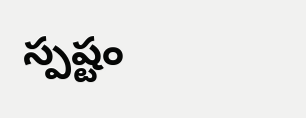స్పష్టం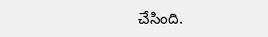చేసింది.